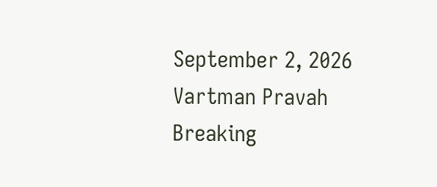September 2, 2026
Vartman Pravah
Breaking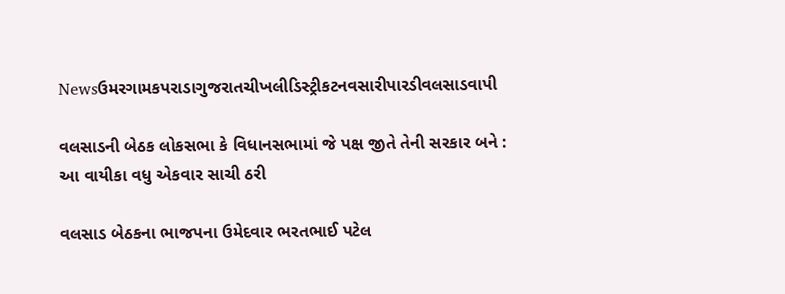Newsઉમરગામકપરાડાગુજરાતચીખલીડિસ્ટ્રીકટનવસારીપારડીવલસાડવાપી

વલસાડની બેઠક લોકસભા કે વિધાનસભામાં જે પક્ષ જીતે તેની સરકાર બને : આ વાયીકા વધુ એકવાર સાચી ઠરી

વલસાડ બેઠકના ભાજપના ઉમેદવાર ભરતભાઈ પટેલ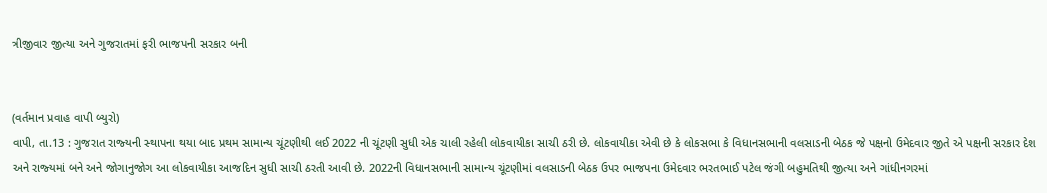ત્રીજીવાર જીત્‍યા અને ગુજરાતમાં ફરી ભાજપની સરકાર બની


(વર્તમાન પ્રવાહ વાપી બ્‍યુરો)
વાપી, તા.13 : ગુજરાત રાજ્‍યની સ્‍થાપના થયા બાદ પ્રથમ સામાન્‍ય ચૂંટણીથી લઈ 2022 ની ચૂંટણી સુધી એક ચાલી રહેલી લોકવાયીકા સાચી ઠરી છે. લોકવાયીકા એવી છે કે લોકસભા કે વિધાનસભાની વલસાડની બેઠક જે પક્ષનો ઉમેદવાર જીતે એ પક્ષની સરકાર દેશ અને રાજ્‍યમાં બને અને જોગાનુજોગ આ લોકવાયીકા આજદિન સુધી સાચી ઠરતી આવી છે. 2022ની વિધાનસભાની સામાન્‍ય ચૂંટણીમાં વલસાડની બેઠક ઉપર ભાજપના ઉમેદવાર ભરતભાઈ પટેલ જંગી બહુમતિથી જીત્‍યા અને ગાંધીનગરમાં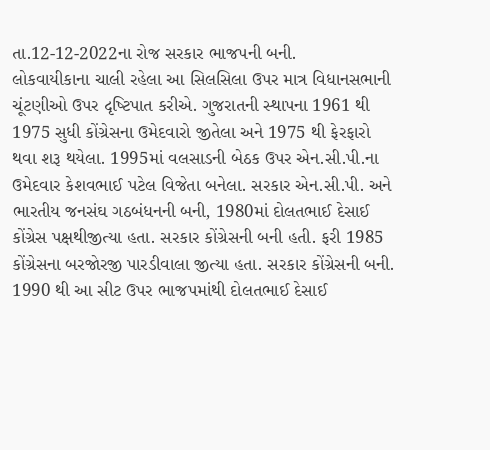તા.12-12-2022ના રોજ સરકાર ભાજપની બની.
લોકવાયીકાના ચાલી રહેલા આ સિલસિલા ઉપર માત્ર વિધાનસભાની ચૂંટણીઓ ઉપર દૃષ્‍ટિપાત કરીએ. ગુજરાતની સ્‍થાપના 1961 થી 1975 સુધી કોંગ્રેસના ઉમેદવારો જીતેલા અને 1975 થી ફેરફારો થવા શરૂ થયેલા. 1995માં વલસાડની બેઠક ઉપર એન.સી.પી.ના ઉમેદવાર કેશવભાઈ પટેલ વિજેતા બનેલા. સરકાર એન.સી.પી. અને ભારતીય જનસંઘ ગઠબંધનની બની, 1980માં દોલતભાઈ દેસાઈ કોંગ્રેસ પક્ષથીજીત્‍યા હતા. સરકાર કોંગ્રેસની બની હતી. ફરી 1985 કોંગ્રેસના બરજોરજી પારડીવાલા જીત્‍યા હતા. સરકાર કોંગ્રેસની બની. 1990 થી આ સીટ ઉપર ભાજપમાંથી દોલતભાઈ દેસાઈ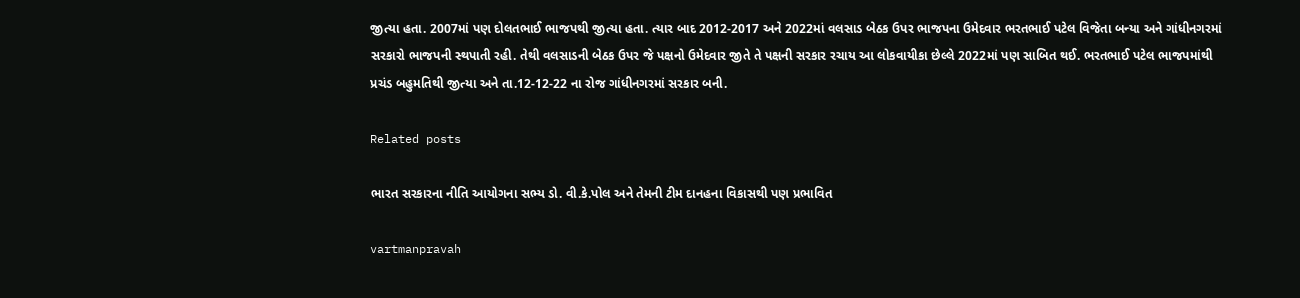જીત્‍યા હતા. 2007માં પણ દોલતભાઈ ભાજપથી જીત્‍યા હતા. ત્‍યાર બાદ 2012-2017 અને 2022માં વલસાડ બેઠક ઉપર ભાજપના ઉમેદવાર ભરતભાઈ પટેલ વિજેતા બન્‍યા અને ગાંધીનગરમાં સરકારો ભાજપની સ્‍થપાતી રહી. તેથી વલસાડની બેઠક ઉપર જે પક્ષનો ઉમેદવાર જીતે તે પક્ષની સરકાર રચાય આ લોકવાયીકા છેલ્લે 2022માં પણ સાબિત થઈ. ભરતભાઈ પટેલ ભાજપમાંથી પ્રચંડ બહુમતિથી જીત્‍યા અને તા.12-12-22 ના રોજ ગાંધીનગરમાં સરકાર બની.

Related posts

ભારત સરકારના નીતિ આયોગના સભ્‍ય ડો. વી.કે.પોલ અને તેમની ટીમ દાનહના વિકાસથી પણ પ્રભાવિત

vartmanpravah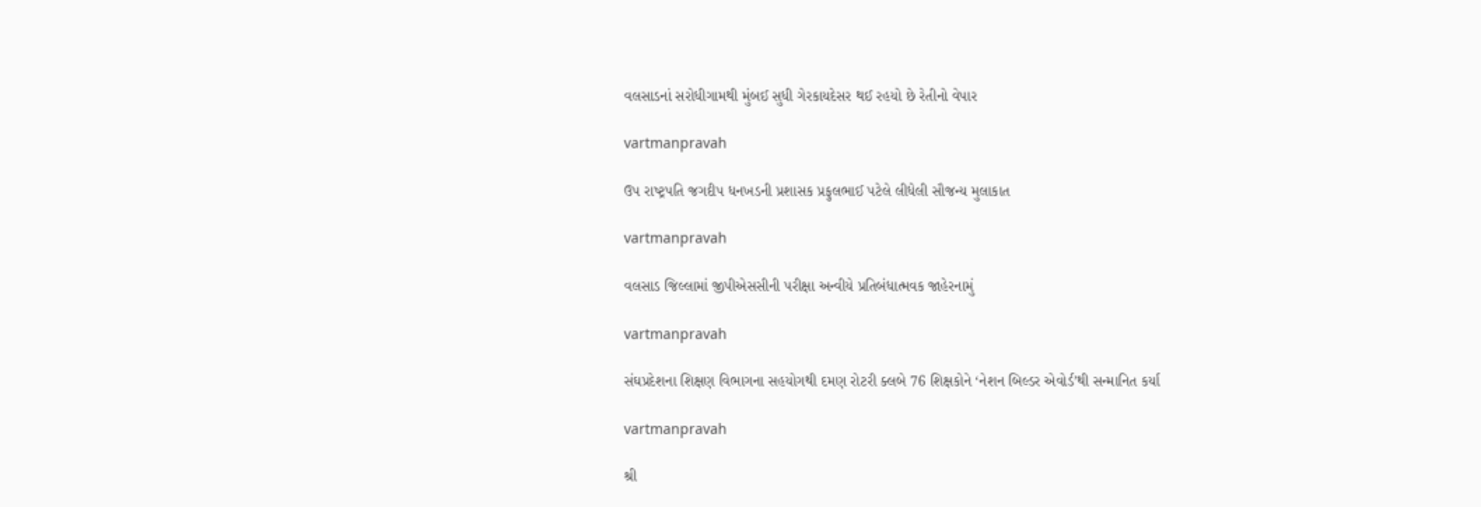વલસાડનાં સરોધીગામથી મુંબઈ સુધી ગેરકાયદેસર થઈ રહયો છે રેતીનો વેપાર

vartmanpravah

ઉપ રાષ્‍ટ્રપતિ જગદીપ ધનખડની પ્રશાસક પ્રફુલભાઈ પટેલે લીધેલી સૌજન્‍ય મુલાકાત

vartmanpravah

વલસાડ જિલ્લામાં જીપીએસસીની પરીક્ષા અન્વીયે પ્રતિબંધાત્મવક જાહેરનામું

vartmanpravah

સંઘપ્રદેશના શિક્ષણ વિભાગના સહયોગથી દમણ રોટરી ક્‍લબે 76 શિક્ષકોને ‘નેશન બિલ્‍ડર એવોર્ડ’થી સન્‍માનિત કર્યા

vartmanpravah

શ્રી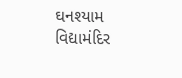ઘનશ્‍યામ વિદ્યામંદિર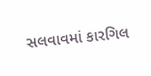સલવાવમાં કારગિલ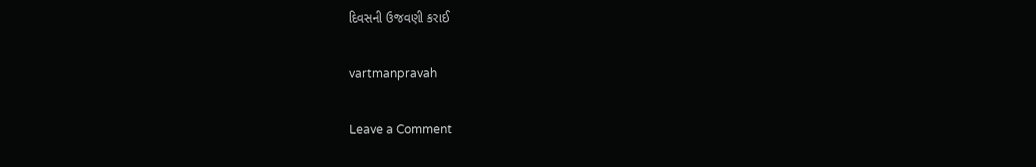દિવસની ઉજવણી કરાઈ

vartmanpravah

Leave a Comment